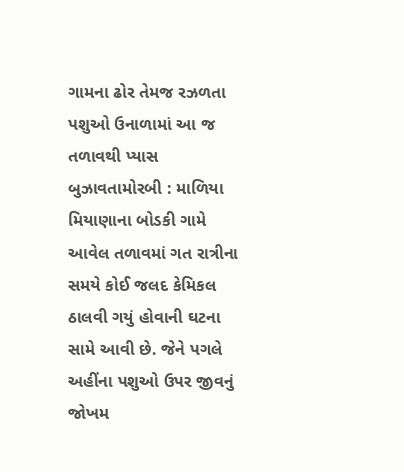ગામના ઢોર તેમજ રઝળતા પશુઓ ઉનાળામાં આ જ તળાવથી પ્યાસ બુઝાવતામોરબી : માળિયા મિયાણાના બોડકી ગામે આવેલ તળાવમાં ગત રાત્રીના સમયે કોઈ જલદ કેમિકલ ઠાલવી ગયું હોવાની ઘટના સામે આવી છે. જેને પગલે અહીંના પશુઓ ઉપર જીવનું જોખમ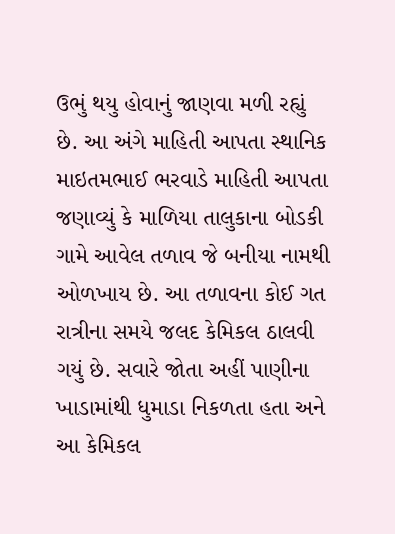ઉભું થયુ હોવાનું જાણવા મળી રહ્યું છે. આ અંગે માહિતી આપતા સ્થાનિક માઇતમભાઈ ભરવાડે માહિતી આપતા જણાવ્યું કે માળિયા તાલુકાના બોડકી ગામે આવેલ તળાવ જે બનીયા નામથી ઓળખાય છે. આ તળાવના કોઈ ગત રાત્રીના સમયે જલદ કેમિકલ ઠાલવી ગયું છે. સવારે જોતા અહીં પાણીના ખાડામાંથી ધુમાડા નિકળતા હતા અને આ કેમિકલ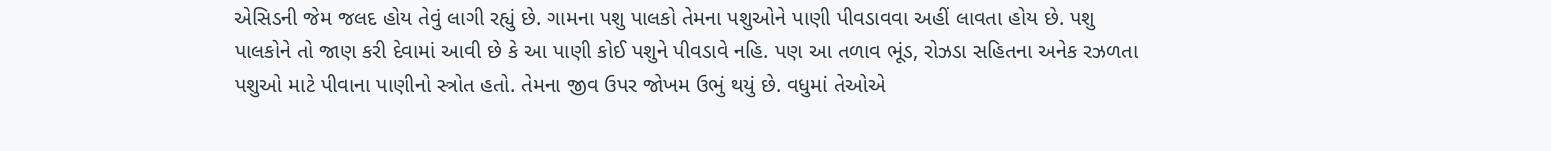એસિડની જેમ જલદ હોય તેવું લાગી રહ્યું છે. ગામના પશુ પાલકો તેમના પશુઓને પાણી પીવડાવવા અહીં લાવતા હોય છે. પશુ પાલકોને તો જાણ કરી દેવામાં આવી છે કે આ પાણી કોઈ પશુને પીવડાવે નહિ. પણ આ તળાવ ભૂંડ, રોઝડા સહિતના અનેક રઝળતા પશુઓ માટે પીવાના પાણીનો સ્ત્રોત હતો. તેમના જીવ ઉપર જોખમ ઉભું થયું છે. વધુમાં તેઓએ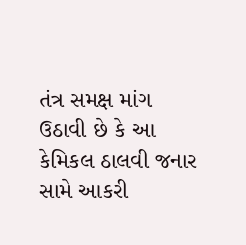તંત્ર સમક્ષ માંગ ઉઠાવી છે કે આ કેમિકલ ઠાલવી જનાર સામે આકરી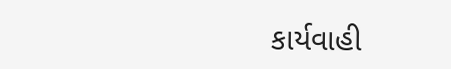કાર્યવાહી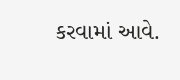કરવામાં આવે.